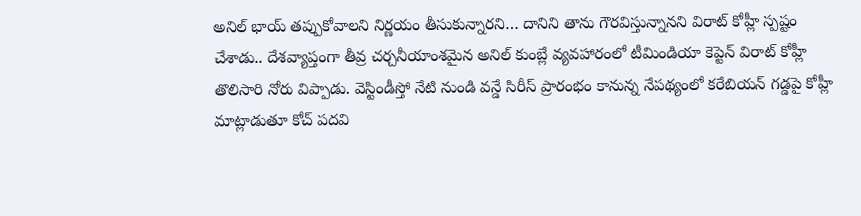అనిల్ భాయ్ తప్పుకోవాలని నిర్ణయం తీసుకున్నారని… దానిని తాను గౌరవిస్తున్నానని విరాట్ కోహ్లీ స్పష్టం చేశాడు.. దేశవ్యాప్తంగా తీవ్ర చర్చనీయాంశమైన అనిల్ కుంబ్లే వ్యవహారంలో టీమిండియా కెప్టెన్ విరాట్ కోహ్లీ తొలిసారి నోరు విప్పాడు. వెస్టిండీస్తో నేటి నుండి వన్డే సిరీస్ ప్రారంభం కానున్న నేపథ్యంలో కరేబియన్ గడ్డపై కోహ్లీ మాట్లాడుతూ కోచ్ పదవి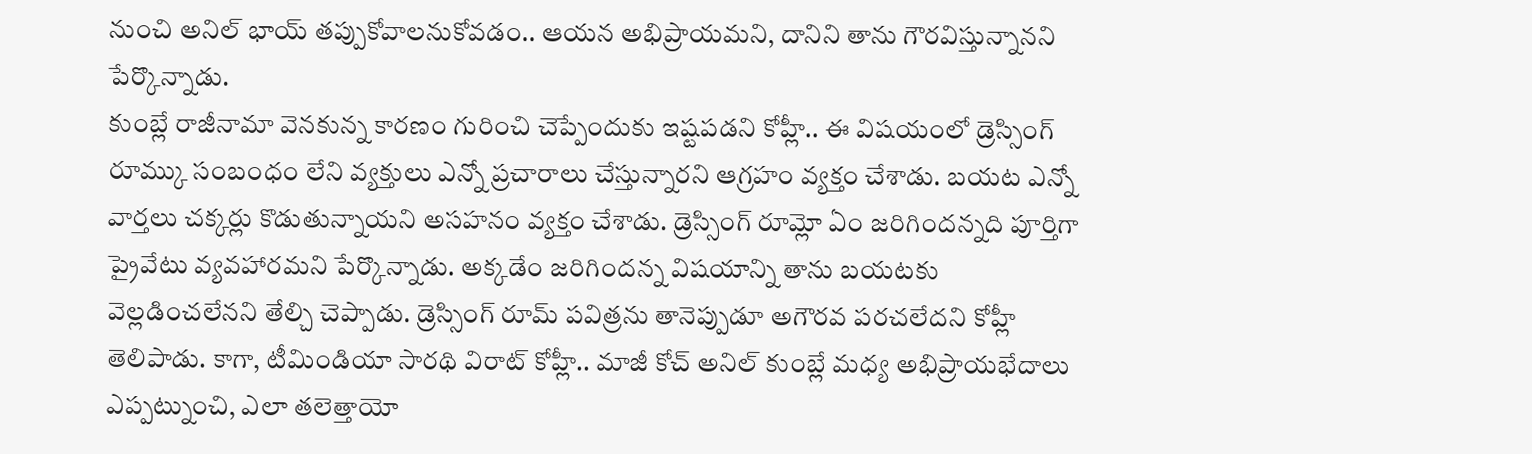నుంచి అనిల్ భాయ్ తప్పుకోవాలనుకోవడం.. ఆయన అభిప్రాయమని, దానిని తాను గౌరవిస్తున్నానని పేర్కొన్నాడు.
కుంబ్లే రాజీనామా వెనకున్న కారణం గురించి చెప్పేందుకు ఇష్టపడని కోహ్లీ.. ఈ విషయంలో డ్రెస్సింగ్ రూమ్కు సంబంధం లేని వ్యక్తులు ఎన్నో ప్రచారాలు చేస్తున్నారని ఆగ్రహం వ్యక్తం చేశాడు. బయట ఎన్నో వార్తలు చక్కర్లు కొడుతున్నాయని అసహనం వ్యక్తం చేశాడు. డ్రెస్సింగ్ రూమ్లో ఏం జరిగిందన్నది పూర్తిగా ప్రైవేటు వ్యవహారమని పేర్కొన్నాడు. అక్కడేం జరిగిందన్న విషయాన్ని తాను బయటకు వెల్లడించలేనని తేల్చి చెప్పాడు. డ్రెస్సింగ్ రూమ్ పవిత్రను తానెప్పుడూ అగౌరవ పరచలేదని కోహ్లీ తెలిపాడు. కాగా, టీమిండియా సారథి విరాట్ కోహ్లీ.. మాజీ కోచ్ అనిల్ కుంబ్లే మధ్య అభిప్రాయభేదాలు ఎప్పట్నుంచి, ఎలా తలెత్తాయో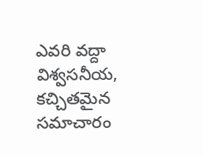ఎవరి వద్దా విశ్వసనీయ, కచ్చితమైన సమాచారం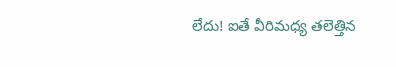లేదు! ఐతే వీరిమధ్య తలెత్తిన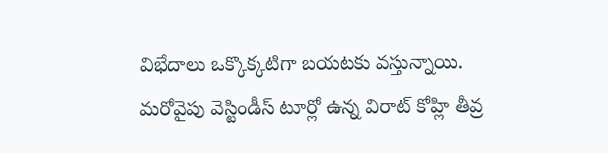విభేదాలు ఒక్కొక్కటిగా బయటకు వస్తున్నాయి.
మరోవైపు వెస్టిండీస్ టూర్లో ఉన్న విరాట్ కోహ్లి తీవ్ర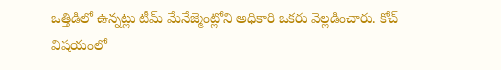ఒత్తిడిలో ఉన్నట్లు టీమ్ మేనేజ్మెంట్లోని అధికారి ఒకరు వెల్లడించారు. కోచ్ విషయంలో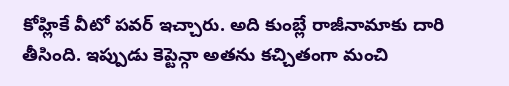కోహ్లికే వీటో పవర్ ఇచ్చారు. అది కుంబ్లే రాజీనామాకు దారి తీసింది. ఇప్పుడు కెప్టెన్గా అతను కచ్చితంగా మంచి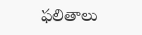ఫలితాలు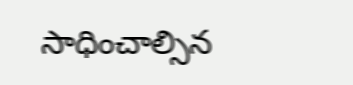సాధించాల్సిన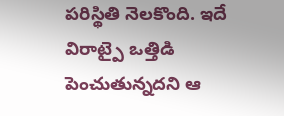పరిస్థితి నెలకొంది. ఇదే విరాట్పై ఒత్తిడి పెంచుతున్నదని ఆ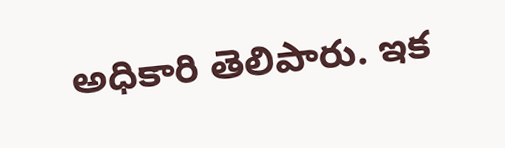అధికారి తెలిపారు. ఇక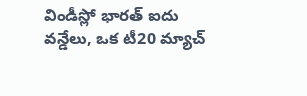విండీస్లో భారత్ ఐదు వన్డేలు, ఒక టీ20 మ్యాచ్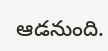ఆడనుంది.